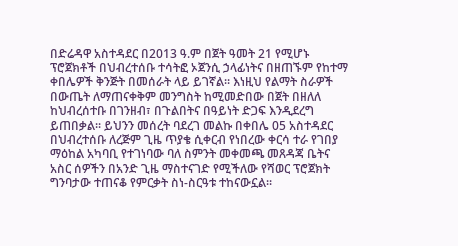በድሬዳዋ አስተዳደር በ2013 ዓ.ም በጀት ዓመት 21 የሚሆኑ ፕሮጀክቶች በህብረተሰቡ ተሳትፎ ኦጀንሲ ኃላፊነትና በዘጠኙም የከተማ ቀበሌዎች ቅንጅት በመሰራት ላይ ይገኛል፡፡ እነዚህ የልማት ስራዎች በውጤት ለማጠናቀቅም መንግስት ከሚመድበው በጀት በዘለለ ከህብረሰተቡ በገንዘብ፣ በጉልበትና በዓይነት ድጋፍ እንዲደረግ ይጠበቃል፡፡ ይህንን መሰረት ባደረገ መልኩ በቀበሌ 05 አስተዳደር በህብረተሰቡ ለረጅም ጊዜ ጥያቄ ሲቀርብ የነበረው ቀርሳ ተራ የገበያ ማዕከል አካባቢ የተገነባው ባለ ስምንት መቀመጫ መጸዳጃ ቤትና አስር ሰዎችን በአንድ ጊዜ ማስተናገድ የሚችለው የሻወር ፕሮጀክት ግንባታው ተጠናቆ የምርቃት ስነ-ስርዓቱ ተከናውኗል፡፡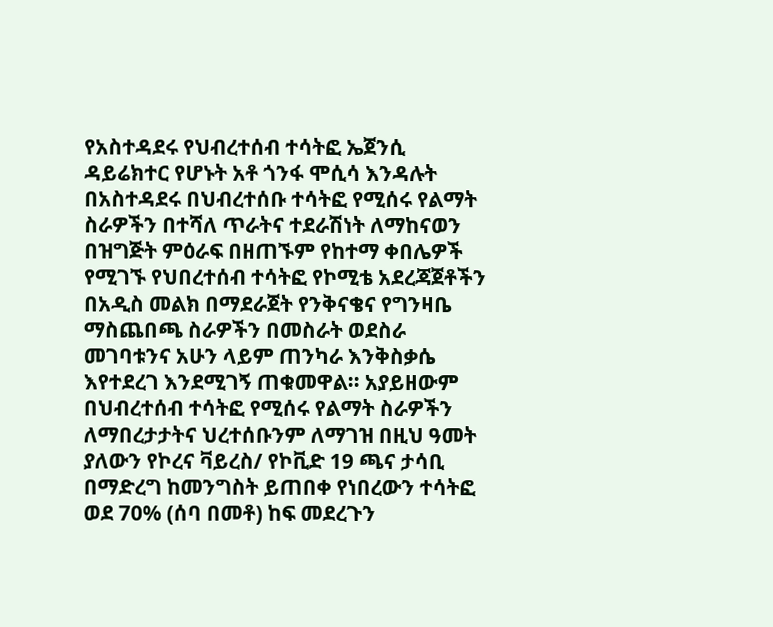የአስተዳደሩ የህብረተሰብ ተሳትፎ ኤጀንሲ ዳይሬክተር የሆኑት አቶ ጎንፋ ሞሲሳ እንዳሉት በአስተዳደሩ በህብረተሰቡ ተሳትፎ የሚሰሩ የልማት ስራዎችን በተሻለ ጥራትና ተደራሽነት ለማከናወን በዝግጅት ምዕራፍ በዘጠኙም የከተማ ቀበሌዎች የሚገኙ የህበረተሰብ ተሳትፎ የኮሚቴ አደረጃጀቶችን በአዲስ መልክ በማደራጀት የንቅናቄና የግንዛቤ ማስጨበጫ ስራዎችን በመስራት ወደስራ መገባቱንና አሁን ላይም ጠንካራ እንቅስቃሴ እየተደረገ እንደሚገኝ ጠቁመዋል፡፡ አያይዘውም በህብረተሰብ ተሳትፎ የሚሰሩ የልማት ስራዎችን ለማበረታታትና ህረተሰቡንም ለማገዝ በዚህ ዓመት ያለውን የኮረና ቫይረስ/ የኮቪድ 19 ጫና ታሳቢ በማድረግ ከመንግስት ይጠበቀ የነበረውን ተሳትፎ ወደ 70% (ሰባ በመቶ) ከፍ መደረጉን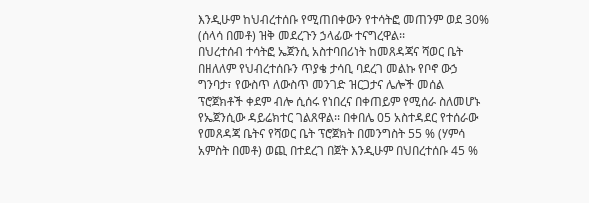እንዲሁም ከህብረተሰቡ የሚጠበቀውን የተሳትፎ መጠንም ወደ 30% (ሰላሳ በመቶ) ዝቅ መደረጉን ኃላፊው ተናግረዋል፡፡
በህረተሰብ ተሳትፎ ኤጀንሲ አስተባበሪነት ከመጸዳጃና ሻወር ቤት በዘለለም የህብረተሰቡን ጥያቄ ታሳቢ ባደረገ መልኩ የቦኖ ውኃ ግንባታ፣ የውስጥ ለውስጥ መንገድ ዝርጋታና ሌሎች መሰል ፕሮጀክቶች ቀደም ብሎ ሲሰሩ የነበረና በቀጠይም የሚሰራ ስለመሆኑ የኤጀንሲው ዳይሬክተር ገልጸዋል፡፡ በቀበሌ 05 አስተዳደር የተሰራው የመጸዳጃ ቤትና የሻወር ቤት ፕሮጀክት በመንግስት 55 % (ሃምሳ አምስት በመቶ) ወጪ በተደረገ በጀት እንዲሁም በህበረተሰቡ 45 %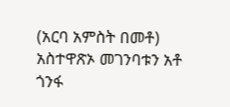(አርባ አምስት በመቶ) አስተዋጽኦ መገንባቱን አቶ ጎንፋ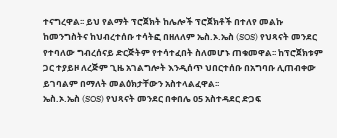ተናግረዋል፡፡ ይህ የልማት ፕሮጀክት ከሌሎች ፕሮጀክቶች በተለየ መልኩ ከመንግስትና ከህብረተሰቡ ተሳትፎ በዘለለም ኤስ.ኦ.ኤስ (SOS) የህጻናት መንደር የተባለው ግብረሰናይ ድርጅትም የተሳተፈበት ስለመሆኑ ጠቁመዋል፡፡ ከፕሮጀክቱም ጋር ተያይዞ ለረጅም ጊዜ አገልግሎት እንዲሰጥ ህበርተሰቡ በአግባቡ ሊጠብቀው ይገባልም በማለት መልዕክታቸውን አስተላልፈዋል፡፡
ኤስ.ኦ.ኤስ (SOS) የህጻናት መንደር በቀበሌ 05 አስተዳደር ድጋፍ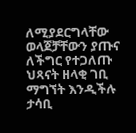ለሚያደርግላቸው ወላጀቻቸውን ያጡና ለችግር የተጋለጡ ህጻናት ዘላቂ ገቢ ማግኘት እንዲችሉ ታሳቢ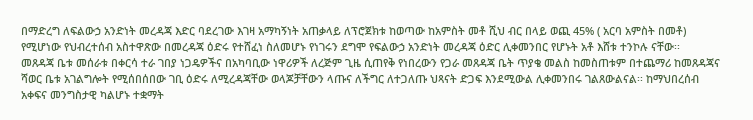በማድረግ ለፍልውኃ አንድነት መረዳጃ እድር ባደረገው እገዛ አማካኝነት አጠቃላይ ለፕሮጀክቱ ከወጣው ከአምስት መቶ ሺህ ብር በላይ ወጪ 45% ( አርባ አምስት በመቶ) የሚሆነው የህብረተሰብ አስተዋጽው በመረዳጃ ዕድሩ የተሸፈነ ስለመሆኑ የነገሩን ደግሞ የፍልውኃ አንድነት መረዳጃ ዕድር ሊቀመንበር የሆኑት አቶ እሸቱ ተንኮሉ ናቸው፡፡
መጸዳጃ ቤቱ መሰራቱ በቀርሳ ተራ ገበያ ነጋዴዎችና በአካባቢው ነዋሪዎች ለረጅም ጊዜ ሲጠየቅ የነበረውን የጋራ መጸዳጃ ቤት ጥያቄ መልስ ከመስጠቱም በተጨማሪ ከመጸዳጃና ሻወር ቤቱ አገልግሎት የሚሰበሰበው ገቢ ዕድሩ ለሚረዳጃቸው ወላጆቻቸውን ላጡና ለችግር ለተጋለጡ ህጻናት ድጋፍ እንደሚውል ሊቀመንበሩ ገልጸውልናል፡፡ ከማህበረሰብ አቀፍና መንግስታዊ ካልሆኑ ተቋማት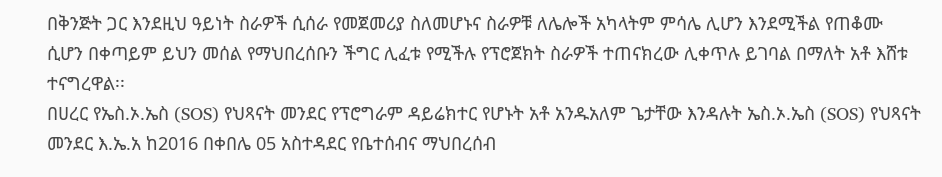በቅንጅት ጋር እንደዚህ ዓይነት ስራዎች ሲሰራ የመጀመሪያ ስለመሆኑና ስራዎቹ ለሌሎች አካላትም ምሳሌ ሊሆን እንደሚችል የጠቆሙ ሲሆን በቀጣይም ይህን መሰል የማህበረሰቡን ችግር ሊፈቱ የሚችሉ የፕሮጀክት ስራዎች ተጠናክረው ሊቀጥሉ ይገባል በማለት አቶ እሸቱ ተናግረዋል፡፡
በሀረር የኤስ.ኦ.ኤስ (SOS) የህጻናት መንደር የፕሮግራም ዳይሬክተር የሆኑት አቶ አንዱአለም ጌታቸው እንዳሉት ኤስ.ኦ.ኤስ (SOS) የህጻናት መንደር እ.ኤ.አ ከ2016 በቀበሌ 05 አስተዳደር የቤተሰብና ማህበረሰብ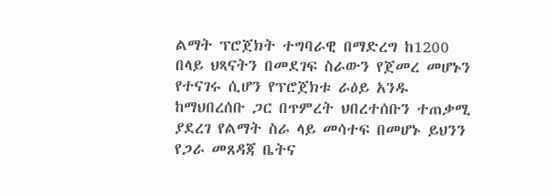ልማት ፕሮጀክት ተግባራዊ በማድረግ ከ1200 በላይ ህጻናትን በመደገፍ ስራውን የጀመረ መሆኑን የተናገሩ ሲሆን የፕሮጀክቱ ራዕይ አንዱ ከማህበረሰቡ ጋር በጥምረት ህበረተሰቡን ተጠቃሚ ያደረገ የልማት ስራ ላይ መሳተፍ በመሆኑ ይህንን የጋራ መጸዳጃ ቤትና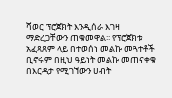ሻወር ፕሮጀክት እንዲሰራ እገዛ ማድረጋቸውን ጠቁመዋል፡፡ የፕሮጀክቱ አፈጻጸም ላይ በተወሰነ መልኩ መጓተቶች ቢኖሩም በዚህ ዓይነት መልኩ መጠናቀቁ በእርዳታ የሚገኘውን ሀብት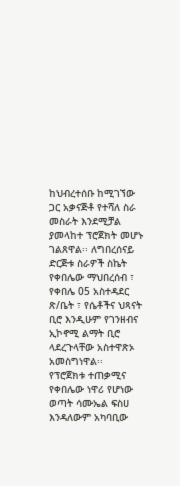ከህብረተሰቡ ከሚገኘው ጋር አቃናጅቶ የተሻለ ስራ መስራት እንደሚቻል ያመላከተ ፕሮጀክት መሆኑ ገልጸዋል፡፡ ለግበረሰናይ ድርጅቱ ስራዎች ስኬት የቀበሌው ማህበረሰብ ፣ የቀበሌ 05 አስተዳደር ጽ/ቤት ፣ የሴቶችና ህጻናት ቢሮ እንዲሁም የገንዘብና ኢኮኖሚ ልማት ቢሮ ላደረጉላቸው አስተዋጽኦ አመስግነዋል፡፡
የፕሮጀክቱ ተጠቃሚና የቀበሌው ነዋሪ የሆነው ወጣት ሳሙኤል ፍስሀ እንዳለውም አካባቢው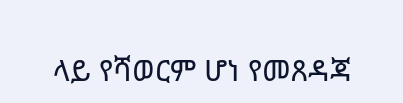ላይ የሻወርም ሆነ የመጸዳጃ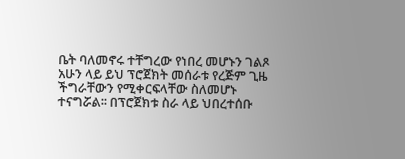ቤት ባለመኖሩ ተቸግረው የነበረ መሆኑን ገልጾ አሁን ላይ ይህ ፕሮጀክት መሰራቱ የረጅም ጊዜ ችግራቸውን የሚቀርፍላቸው ስለመሆኑ ተናግሯል፡፡ በፕሮጀክቱ ስራ ላይ ህበረተሰቡ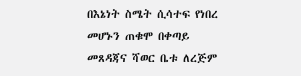በእኔነት ስሜት ሲሳተፍ የነበረ መሆኑን ጠቁሞ በቀጣይ መጸዳጃና ሻወር ቤቱ ለረጅም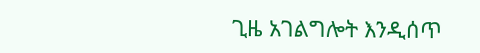ጊዜ አገልግሎት እንዲሰጥ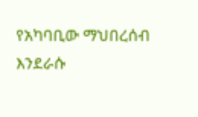የአካባቢው ማህበረሰብ እንደራሱ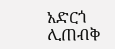አድርጎ ሊጠብቅ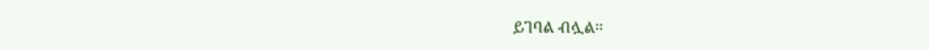ይገባል ብሏል፡፡